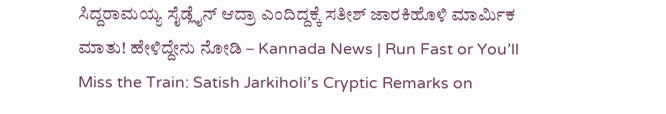ಸಿದ್ದರಾಮಯ್ಯ ಸೈಡ್ಲೈನ್ ಆದ್ರಾ ಎಂದಿದ್ದಕ್ಕೆ ಸತೀಶ್ ಜಾರಕಿಹೊಳಿ ಮಾರ್ಮಿಕ ಮಾತು! ಹೇಳಿದ್ದೇನು ನೋಡಿ – Kannada News | Run Fast or You’ll Miss the Train: Satish Jarkiholi’s Cryptic Remarks on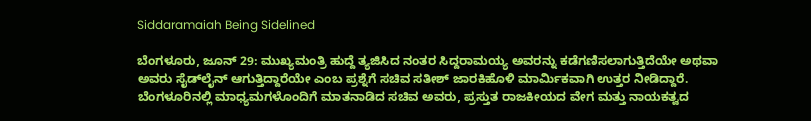Siddaramaiah Being Sidelined

ಬೆಂಗಳೂರು, ಜೂನ್ 29: ಮುಖ್ಯಮಂತ್ರಿ ಹುದ್ದೆ ತ್ಯಜಿಸಿದ ನಂತರ ಸಿದ್ದರಾಮಯ್ಯ ಅವರನ್ನು ಕಡೆಗಣಿಸಲಾಗುತ್ತಿದೆಯೇ ಅಥವಾ ಅವರು ಸೈಡ್‌ಲೈನ್ ಆಗುತ್ತಿದ್ದಾರೆಯೇ ಎಂಬ ಪ್ರಶ್ನೆಗೆ ಸಚಿವ ಸತೀಶ್ ಜಾರಕಿಹೊಳಿ ಮಾರ್ಮಿಕವಾಗಿ ಉತ್ತರ ನೀಡಿದ್ದಾರೆ. ಬೆಂಗಳೂರಿನಲ್ಲಿ ಮಾಧ್ಯಮಗಳೊಂದಿಗೆ ಮಾತನಾಡಿದ ಸಚಿವ ಅವರು, ಪ್ರಸ್ತುತ ರಾಜಕೀಯದ ವೇಗ ಮತ್ತು ನಾಯಕತ್ವದ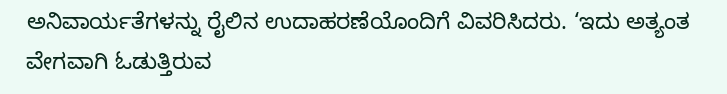ಅನಿವಾರ್ಯತೆಗಳನ್ನು ರೈಲಿನ ಉದಾಹರಣೆಯೊಂದಿಗೆ ವಿವರಿಸಿದರು. ‘ಇದು ಅತ್ಯಂತ ವೇಗವಾಗಿ ಓಡುತ್ತಿರುವ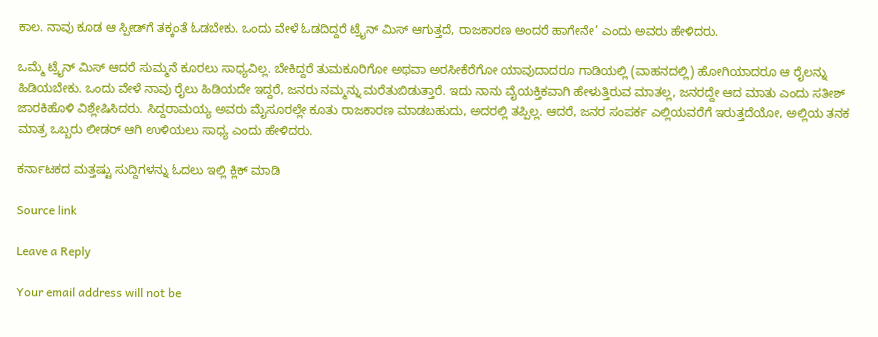ಕಾಲ. ನಾವು ಕೂಡ ಆ ಸ್ಪೀಡ್‌ಗೆ ತಕ್ಕಂತೆ ಓಡಬೇಕು. ಒಂದು ವೇಳೆ ಓಡದಿದ್ದರೆ ಟ್ರೈನ್ ಮಿಸ್ ಆಗುತ್ತದೆ, ರಾಜಕಾರಣ ಅಂದರೆ ಹಾಗೇನೇ’ ಎಂದು ಅವರು ಹೇಳಿದರು.

ಒಮ್ಮೆ ಟ್ರೈನ್ ಮಿಸ್ ಆದರೆ ಸುಮ್ಮನೆ ಕೂರಲು ಸಾಧ್ಯವಿಲ್ಲ. ಬೇಕಿದ್ದರೆ ತುಮಕೂರಿಗೋ ಅಥವಾ ಅರಸೀಕೆರೆಗೋ ಯಾವುದಾದರೂ ಗಾಡಿಯಲ್ಲಿ (ವಾಹನದಲ್ಲಿ) ಹೋಗಿಯಾದರೂ ಆ ರೈಲನ್ನು ಹಿಡಿಯಬೇಕು. ಒಂದು ವೇಳೆ ನಾವು ರೈಲು ಹಿಡಿಯದೇ ಇದ್ದರೆ, ಜನರು ನಮ್ಮನ್ನು ಮರೆತುಬಿಡುತ್ತಾರೆ. ಇದು ನಾನು ವೈಯಕ್ತಿಕವಾಗಿ ಹೇಳುತ್ತಿರುವ ಮಾತಲ್ಲ, ಜನರದ್ದೇ ಆದ ಮಾತು ಎಂದು ಸತೀಶ್ ಜಾರಕಿಹೊಳಿ ವಿಶ್ಲೇಷಿಸಿದರು. ಸಿದ್ದರಾಮಯ್ಯ ಅವರು ಮೈಸೂರಲ್ಲೇ ಕೂತು ರಾಜಕಾರಣ ಮಾಡಬಹುದು, ಅದರಲ್ಲಿ ತಪ್ಪಿಲ್ಲ. ಆದರೆ, ಜನರ ಸಂಪರ್ಕ ಎಲ್ಲಿಯವರೆಗೆ ಇರುತ್ತದೆಯೋ, ಅಲ್ಲಿಯ ತನಕ ಮಾತ್ರ ಒಬ್ಬರು ಲೀಡರ್ ಆಗಿ ಉಳಿಯಲು ಸಾಧ್ಯ ಎಂದು ಹೇಳಿದರು.

ಕರ್ನಾಟಕದ ಮತ್ತಷ್ಟು ಸುದ್ದಿಗಳನ್ನು ಓದಲು ಇಲ್ಲಿ ಕ್ಲಿಕ್ ಮಾಡಿ

Source link

Leave a Reply

Your email address will not be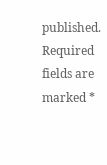published. Required fields are marked *